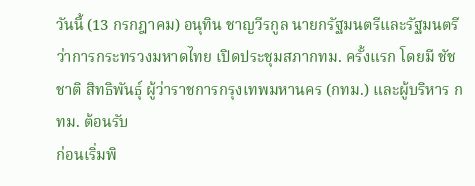วันนี้ (13 กรกฎาคม) อนุทิน ชาญวีรกูล นายกรัฐมนตรีและรัฐมนตรีว่าการกระทรวงมหาดไทย เปิดประชุมสภากทม. ครั้งแรก โดยมี ชัชชาติ สิทธิพันธุ์ ผู้ว่าราชการกรุงเทพมหานคร (กทม.) และผู้บริหาร กทม. ต้อนรับ
ก่อนเริ่มพิ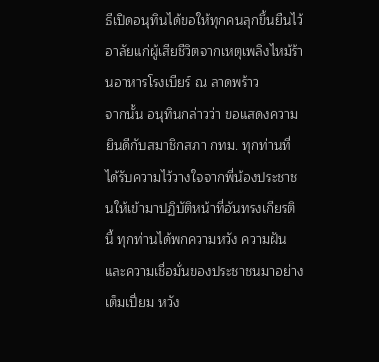ธีเปิดอนุทินได้ขอให้ทุกคนลุกขึ้นยืนไว้อาลัยแก่ผู้เสียชีวิตจากเหตุเพลิงไหม้ร้านอาหารโรงเบียร์ ณ ลาดพร้าว
จากนั้น อนุทินกล่าวว่า ขอแสดงความยินดีกับสมาชิกสภา กทม. ทุกท่านที่ได้รับความไว้วางใจจากพี่น้องประชาชนให้เข้ามาปฏิบัติหน้าที่อันทรงเกียรตินี้ ทุกท่านได้พกความหวัง ความฝัน และความเชื่อมั่นของประชาชนมาอย่างเต็มเปี่ยม หวัง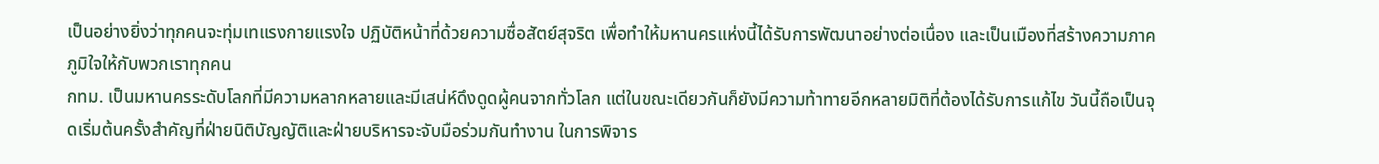เป็นอย่างยิ่งว่าทุกคนจะทุ่มเทแรงกายแรงใจ ปฏิบัติหน้าที่ด้วยความซื่อสัตย์สุจริต เพื่อทำให้มหานครแห่งนี้ได้รับการพัฒนาอย่างต่อเนื่อง และเป็นเมืองที่สร้างความภาคภูมิใจให้กับพวกเราทุกคน
กทม. เป็นมหานครระดับโลกที่มีความหลากหลายและมีเสน่ห์ดึงดูดผู้คนจากทั่วโลก แต่ในขณะเดียวกันก็ยังมีความท้าทายอีกหลายมิติที่ต้องได้รับการแก้ไข วันนี้ถือเป็นจุดเริ่มต้นครั้งสำคัญที่ฝ่ายนิติบัญญัติและฝ่ายบริหารจะจับมือร่วมกันทำงาน ในการพิจาร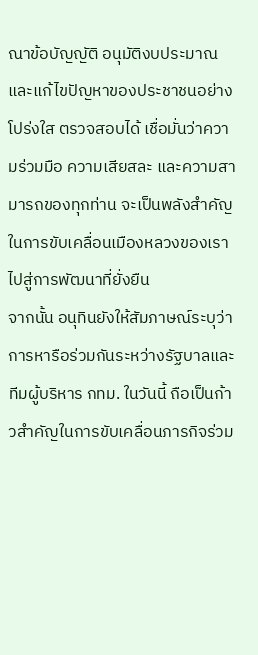ณาข้อบัญญัติ อนุมัติงบประมาณ และแก้ไขปัญหาของประชาชนอย่างโปร่งใส ตรวจสอบได้ เชื่อมั่นว่าความร่วมมือ ความเสียสละ และความสามารถของทุกท่าน จะเป็นพลังสำคัญในการขับเคลื่อนเมืองหลวงของเราไปสู่การพัฒนาที่ยั่งยืน
จากนั้น อนุทินยังให้สัมภาษณ์ระบุว่า การหารือร่วมกันระหว่างรัฐบาลและทีมผู้บริหาร กทม. ในวันนี้ ถือเป็นก้าวสำคัญในการขับเคลื่อนภารกิจร่วม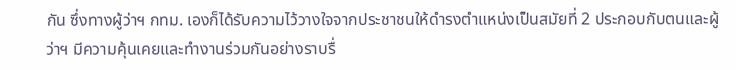กัน ซึ่งทางผู้ว่าฯ กทม. เองก็ได้รับความไว้วางใจจากประชาชนให้ดำรงตำแหน่งเป็นสมัยที่ 2 ประกอบกับตนและผู้ว่าฯ มีความคุ้นเคยและทำงานร่วมกันอย่างราบรื่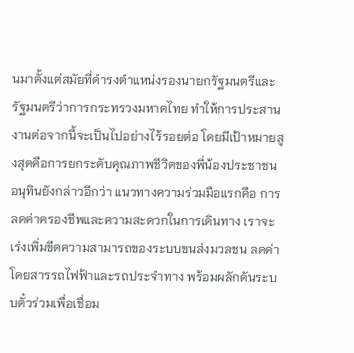นมาตั้งแต่สมัยที่ดำรงตำแหน่งรองนายกรัฐมนตรีและรัฐมนตรีว่าการกระทรวงมหาดไทย ทำให้การประสานงานต่อจากนี้จะเป็นไปอย่างไร้รอยต่อ โดยมีเป้าหมายสูงสุดคือการยกระดับคุณภาพชีวิตของพี่น้องประชาชน
อนุทินยังกล่าวอีกว่า แนวทางความร่วมมือแรกคือ การลดค่าครองชีพและความสะดวกในการเดินทาง เราจะเร่งเพิ่มขีดความสามารถของระบบขนส่งมวลชน ลดค่าโดยสารรถไฟฟ้าและรถประจำทาง พร้อมผลักดันระบบตั๋วร่วมเพื่อเชื่อม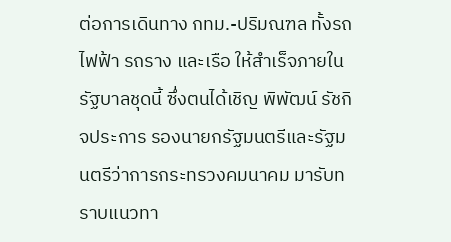ต่อการเดินทาง กทม.-ปริมณฑล ทั้งรถไฟฟ้า รถราง และเรือ ให้สำเร็จภายในรัฐบาลชุดนี้ ซึ่งตนได้เชิญ พิพัฒน์ รัชกิจประการ รองนายกรัฐมนตรีและรัฐมนตรีว่าการกระทรวงคมนาคม มารับทราบแนวทา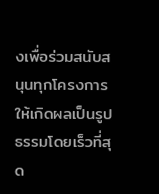งเพื่อร่วมสนับสนุนทุกโครงการให้เกิดผลเป็นรูปธรรมโดยเร็วที่สุด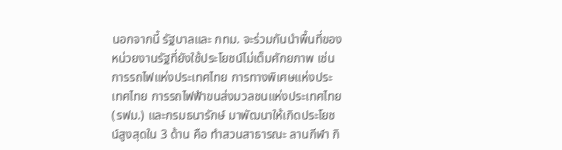นอกจากนี้ รัฐบาลและ กทม. จะร่วมกันนำพื้นที่ของหน่วยงานรัฐที่ยังใช้ประโยชน์ไม่เต็มศักยภาพ เช่น การรถไฟแห่งประเทศไทย การทางพิเศษแห่งประเทศไทย การรถไฟฟ้าขนส่งมวลชนแห่งประเทศไทย (รฟม.) และกรมธนารักษ์ มาพัฒนาให้เกิดประโยชน์สูงสุดใน 3 ด้าน คือ ทำสวนสาธารณะ ลานกีฬา กิ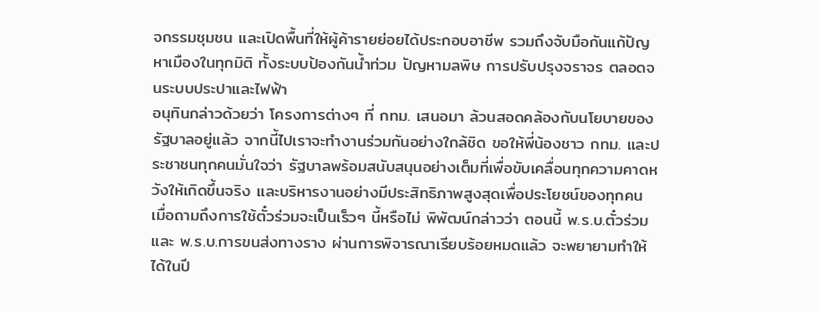จกรรมชุมชน และเปิดพื้นที่ให้ผู้ค้ารายย่อยได้ประกอบอาชีพ รวมถึงจับมือกันแก้ปัญหาเมืองในทุกมิติ ทั้งระบบป้องกันน้ำท่วม ปัญหามลพิษ การปรับปรุงจราจร ตลอดจนระบบประปาและไฟฟ้า
อนุทินกล่าวด้วยว่า โครงการต่างๆ ที่ กทม. เสนอมา ล้วนสอดคล้องกับนโยบายของรัฐบาลอยู่แล้ว จากนี้ไปเราจะทำงานร่วมกันอย่างใกล้ชิด ขอให้พี่น้องชาว กทม. และประชาชนทุกคนมั่นใจว่า รัฐบาลพร้อมสนับสนุนอย่างเต็มที่เพื่อขับเคลื่อนทุกความคาดหวังให้เกิดขึ้นจริง และบริหารงานอย่างมีประสิทธิภาพสูงสุดเพื่อประโยชน์ของทุกคน
เมื่อถามถึงการใช้ตั๋วร่วมจะเป็นเร็วๆ นี้หรือไม่ พิพัฒน์กล่าวว่า ตอนนี้ พ.ร.บ.ตั๋วร่วม และ พ.ร.บ.การขนส่งทางราง ผ่านการพิจารณาเรียบร้อยหมดแล้ว จะพยายามทำให้ได้ในปี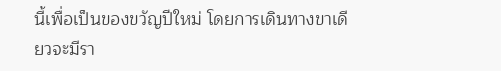นี้เพื่อเป็นของขวัญปีใหม่ โดยการเดินทางขาเดียวจะมีรา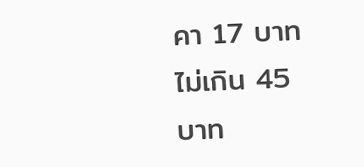คา 17 บาท ไม่เกิน 45 บาท